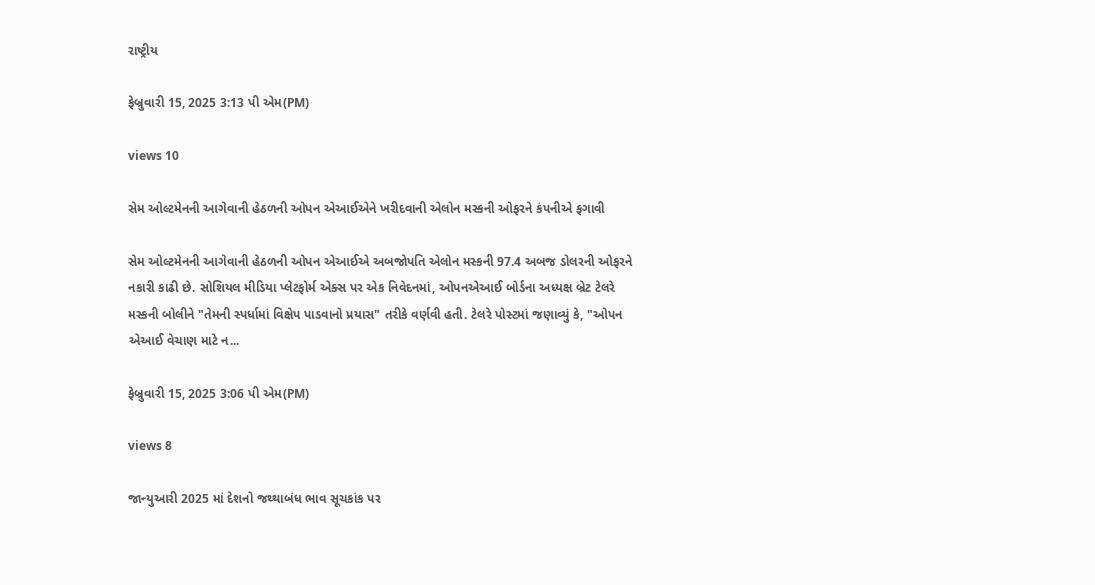રાષ્ટ્રીય

ફેબ્રુવારી 15, 2025 3:13 પી એમ(PM)

views 10

સેમ ઓલ્ટમેનની આગેવાની હેઠળની ઓપન એઆઈએને ખરીદવાની એલોન મસ્કની ઓફરને કંપનીએ ફગાવી

સેમ ઓલ્ટમેનની આગેવાની હેઠળની ઓપન એઆઈએ અબજોપતિ એલોન મસ્કની 97.4 અબજ ડોલરની ઓફરને નકારી કાઢી છે. સોશિયલ મીડિયા પ્લેટફોર્મ એક્સ પર એક નિવેદનમાં, ઓપનએઆઈ બોર્ડના અધ્યક્ષ બ્રેટ ટેલરે મસ્કની બોલીને "તેમની સ્પર્ધામાં વિક્ષેપ પાડવાનો પ્રયાસ" તરીકે વર્ણવી હતી. ટેલરે પોસ્ટમાં જણાવ્યું કે, "ઓપન એઆઈ વેચાણ માટે ન...

ફેબ્રુવારી 15, 2025 3:06 પી એમ(PM)

views 8

જાન્યુઆરી 2025 માં દેશનો જથ્થાબંધ ભાવ સૂચકાંક પર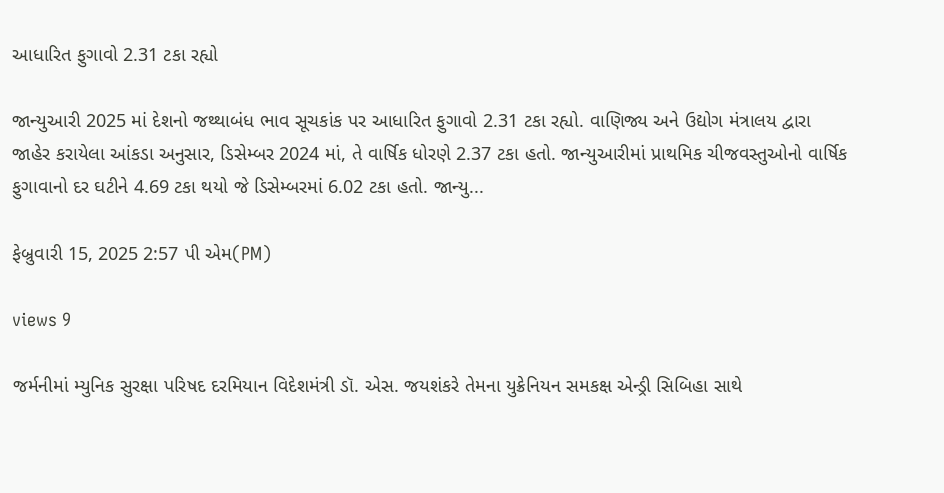આધારિત ફુગાવો 2.31 ટકા રહ્યો

જાન્યુઆરી 2025 માં દેશનો જથ્થાબંધ ભાવ સૂચકાંક પર આધારિત ફુગાવો 2.31 ટકા રહ્યો. વાણિજ્ય અને ઉદ્યોગ મંત્રાલય દ્વારા જાહેર કરાયેલા આંકડા અનુસાર, ડિસેમ્બર 2024 માં, તે વાર્ષિક ધોરણે 2.37 ટકા હતો. જાન્યુઆરીમાં પ્રાથમિક ચીજવસ્તુઓનો વાર્ષિક ફુગાવાનો દર ઘટીને 4.69 ટકા થયો જે ડિસેમ્બરમાં 6.02 ટકા હતો. જાન્યુ...

ફેબ્રુવારી 15, 2025 2:57 પી એમ(PM)

views 9

જર્મનીમાં મ્યુનિક સુરક્ષા પરિષદ દરમિયાન વિદેશમંત્રી ડૉ. એસ. જયશંકરે તેમના યુક્રેનિયન સમકક્ષ એન્ડ્રી સિબિહા સાથે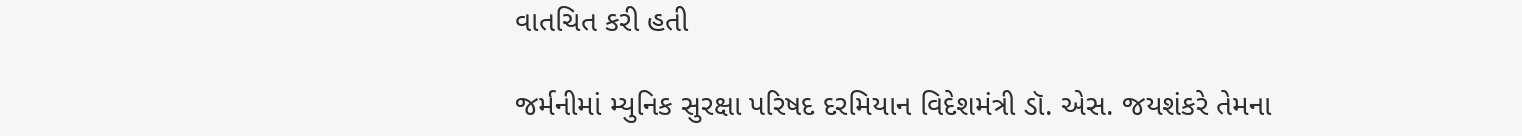વાતચિત કરી હતી

જર્મનીમાં મ્યુનિક સુરક્ષા પરિષદ દરમિયાન વિદેશમંત્રી ડૉ. એસ. જયશંકરે તેમના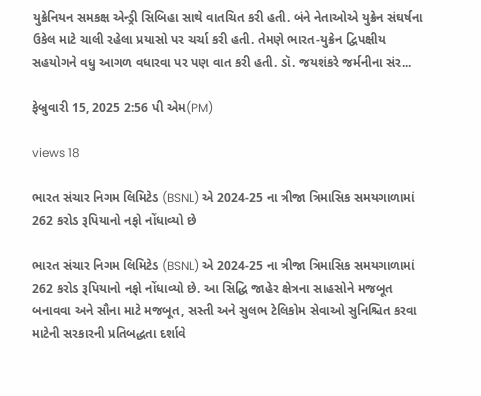યુક્રેનિયન સમકક્ષ એન્ડ્રી સિબિહા સાથે વાતચિત કરી હતી. બંને નેતાઓએ યુક્રેન સંઘર્ષના ઉકેલ માટે ચાલી રહેલા પ્રયાસો પર ચર્ચા કરી હતી. તેમણે ભારત-યુક્રેન દ્વિપક્ષીય સહયોગને વધુ આગળ વધારવા પર પણ વાત કરી હતી. ડૉ. જયશંકરે જર્મનીના સંર...

ફેબ્રુવારી 15, 2025 2:56 પી એમ(PM)

views 18

ભારત સંચાર નિગમ લિમિટેડ (BSNL) એ 2024-25 ના ત્રીજા ત્રિમાસિક સમયગાળામાં 262 કરોડ રૂપિયાનો નફો નોંધાવ્યો છે

ભારત સંચાર નિગમ લિમિટેડ (BSNL) એ 2024-25 ના ત્રીજા ત્રિમાસિક સમયગાળામાં 262 કરોડ રૂપિયાનો નફો નોંધાવ્યો છે. આ સિદ્ધિ જાહેર ક્ષેત્રના સાહસોને મજબૂત બનાવવા અને સૌના માટે મજબૂત, સસ્તી અને સુલભ ટેલિકોમ સેવાઓ સુનિશ્ચિત કરવા માટેની સરકારની પ્રતિબદ્ધતા દર્શાવે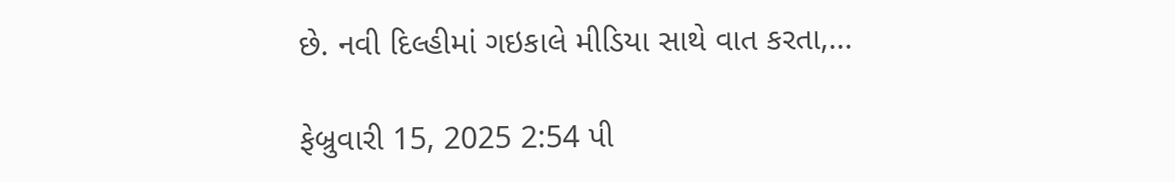છે. નવી દિલ્હીમાં ગઇકાલે મીડિયા સાથે વાત કરતા,...

ફેબ્રુવારી 15, 2025 2:54 પી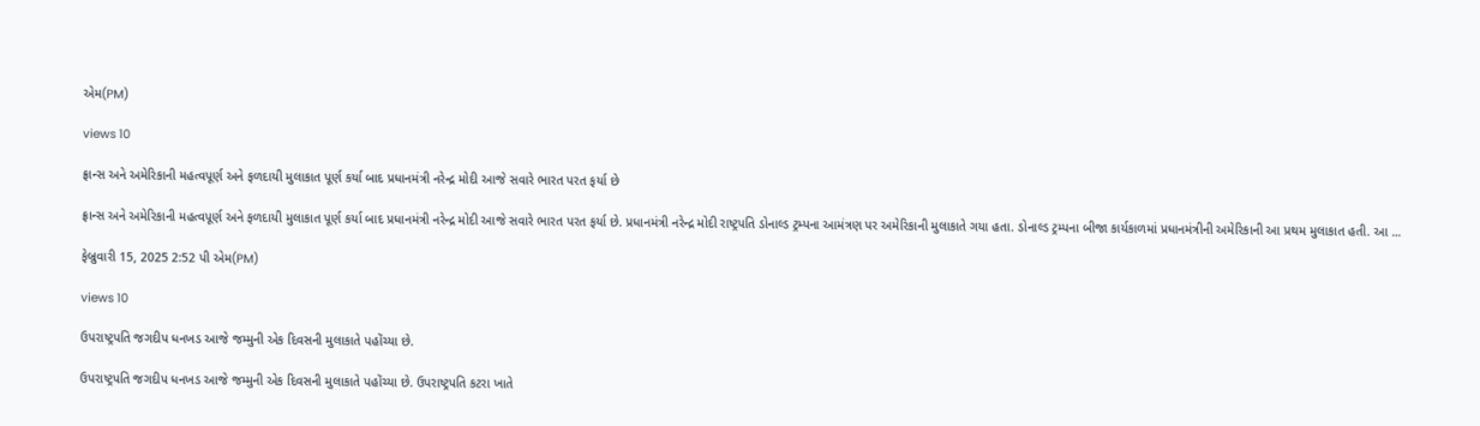એમ(PM)

views 10

ફ્રાન્સ અને અમેરિકાની મહત્વપૂર્ણ અને ફળદાયી મુલાકાત પૂર્ણ કર્યા બાદ પ્રધાનમંત્રી નરેન્દ્ર મોદી આજે સવારે ભારત પરત ફર્યા છે

ફ્રાન્સ અને અમેરિકાની મહત્વપૂર્ણ અને ફળદાયી મુલાકાત પૂર્ણ કર્યા બાદ પ્રધાનમંત્રી નરેન્દ્ર મોદી આજે સવારે ભારત પરત ફર્યા છે. પ્રધાનમંત્રી નરેન્દ્ર મોદી રાષ્ટ્રપતિ ડોનાલ્ડ ટ્રમ્પના આમંત્રણ પર અમેરિકાની મુલાકાતે ગયા હતા. ડોનાલ્ડ ટ્રમ્પના બીજા કાર્યકાળમાં પ્રધાનમંત્રીની અમેરિકાની આ પ્રથમ મુલાકાત હતી. આ ...

ફેબ્રુવારી 15, 2025 2:52 પી એમ(PM)

views 10

ઉપરાષ્ટ્રપતિ જગદીપ ધનખડ આજે જમ્મુની એક દિવસની મુલાકાતે પહોંચ્યા છે.

ઉપરાષ્ટ્રપતિ જગદીપ ધનખડ આજે જમ્મુની એક દિવસની મુલાકાતે પહોંચ્યા છે. ઉપરાષ્ટ્રપતિ કટરા ખાતે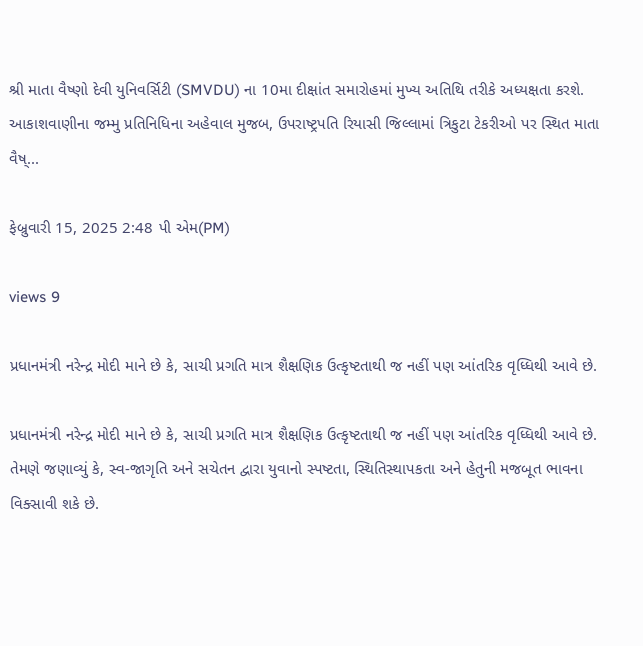શ્રી માતા વૈષ્ણો દેવી યુનિવર્સિટી (SMVDU) ના 10મા દીક્ષાંત સમારોહમાં મુખ્ય અતિથિ તરીકે અધ્યક્ષતા કરશે. આકાશવાણીના જમ્મુ પ્રતિનિધિના અહેવાલ મુજબ, ઉપરાષ્ટ્રપતિ રિયાસી જિલ્લામાં ત્રિકુટા ટેકરીઓ પર સ્થિત માતા વૈષ્...

ફેબ્રુવારી 15, 2025 2:48 પી એમ(PM)

views 9

પ્રધાનમંત્રી નરેન્દ્ર મોદી માને છે કે, સાચી પ્રગતિ માત્ર શૈક્ષણિક ઉત્કૃષ્ટતાથી જ નહીં પણ આંતરિક વૃધ્ધિથી આવે છે.

પ્રધાનમંત્રી નરેન્દ્ર મોદી માને છે કે, સાચી પ્રગતિ માત્ર શૈક્ષણિક ઉત્કૃષ્ટતાથી જ નહીં પણ આંતરિક વૃધ્ધિથી આવે છે. તેમણે જણાવ્યું કે, સ્વ-જાગૃતિ અને સચેતન દ્વારા યુવાનો સ્પષ્ટતા, સ્થિતિસ્થાપકતા અને હેતુની મજબૂત ભાવના વિક્સાવી શકે છે.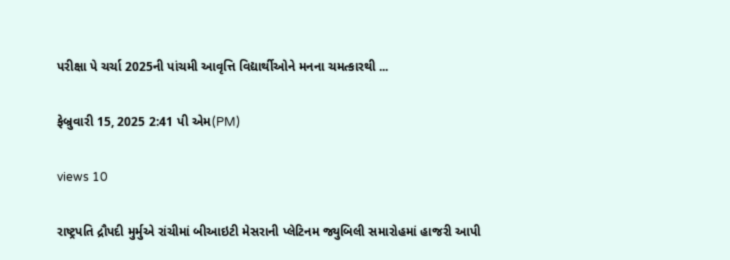પરીક્ષા પે ચર્ચા 2025ની પાંચમી આવૃત્તિ વિદ્યાર્થીઓને મનના ચમત્કારથી ...

ફેબ્રુવારી 15, 2025 2:41 પી એમ(PM)

views 10

રાષ્ટ્રપતિ દ્રૌપદી મુર્મુએ રાંચીમાં બીઆઇટી મેસરાની પ્લેટિનમ જ્યુબિલી સમારોહમાં હાજરી આપી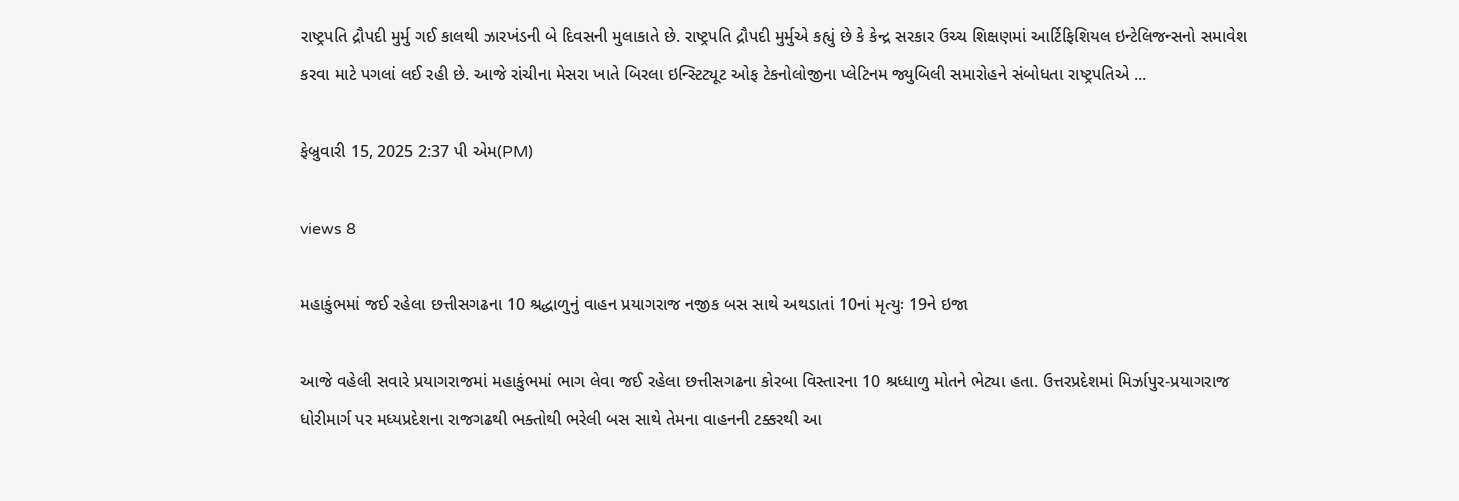રાષ્ટ્રપતિ દ્રૌપદી મુર્મુ ગઈ કાલથી ઝારખંડની બે દિવસની મુલાકાતે છે. રાષ્ટ્રપતિ દ્રૌપદી મુર્મુએ કહ્યું છે કે કેન્દ્ર સરકાર ઉચ્ચ શિક્ષણમાં આર્ટિફિશિયલ ઇન્ટેલિજન્સનો સમાવેશ કરવા માટે પગલાં લઈ રહી છે. આજે રાંચીના મેસરા ખાતે બિરલા ઇન્સ્ટિટ્યૂટ ઓફ ટેકનોલોજીના પ્લેટિનમ જ્યુબિલી સમારોહને સંબોધતા રાષ્ટ્રપતિએ ...

ફેબ્રુવારી 15, 2025 2:37 પી એમ(PM)

views 8

મહાકુંભમાં જઈ રહેલા છત્તીસગઢના 10 શ્રદ્ધાળુનું વાહન પ્રયાગરાજ નજીક બસ સાથે અથડાતાં 10નાં મૃત્યુઃ 19ને ઇજા

આજે વહેલી સવારે પ્રયાગરાજમાં મહાકુંભમાં ભાગ લેવા જઈ રહેલા છત્તીસગઢના કોરબા વિસ્તારના 10 શ્રધ્ધાળુ મોતને ભેટ્યા હતા. ઉત્તરપ્રદેશમાં મિર્ઝાપુર-પ્રયાગરાજ ધોરીમાર્ગ પર મધ્યપ્રદેશના રાજગઢથી ભક્તોથી ભરેલી બસ સાથે તેમના વાહનની ટક્કરથી આ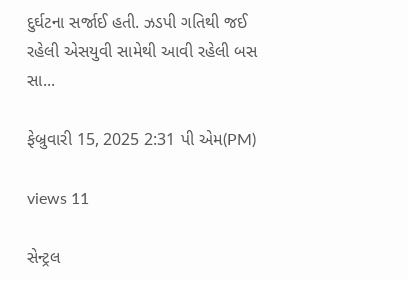દુર્ઘટના સર્જાઈ હતી. ઝડપી ગતિથી જઈ રહેલી એસયુવી સામેથી આવી રહેલી બસ સા...

ફેબ્રુવારી 15, 2025 2:31 પી એમ(PM)

views 11

સેન્ટ્રલ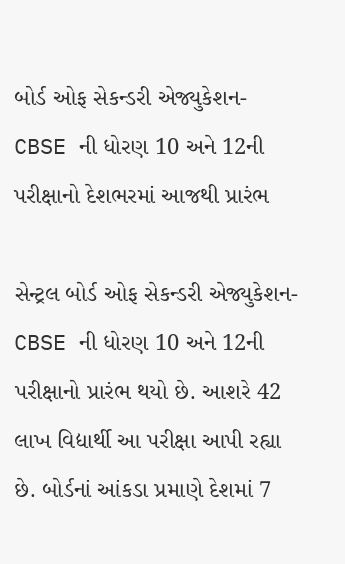બોર્ડ ઓફ સેકન્ડરી એજ્યુકેશન- CBSE ની ધોરણ 10 અને 12ની પરીક્ષાનો દેશભરમાં આજથી પ્રારંભ

સેન્ટ્રલ બોર્ડ ઓફ સેકન્ડરી એજ્યુકેશન- CBSE ની ધોરણ 10 અને 12ની પરીક્ષાનો પ્રારંભ થયો છે. આશરે 42 લાખ વિદ્યાર્થી આ પરીક્ષા આપી રહ્યા છે. બોર્ડનાં આંકડા પ્રમાણે દેશમાં 7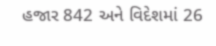હજાર 842 અને વિદેશમાં 26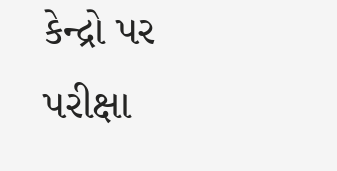કેન્દ્રો પર પરીક્ષા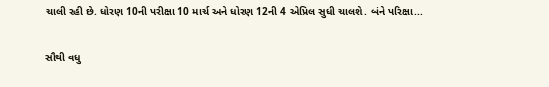ચાલી રહી છે. ધોરણ 10ની પરીક્ષા 10 માર્ચ અને ધોરણ 12ની 4 એપ્રિલ સુધી ચાલશે. બંને પરિક્ષા...

સૌથી વધુ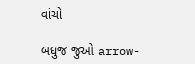વાંચો

બધુજ જુઓ arrow-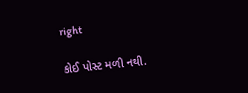right

કોઈ પોસ્ટ મળી નથી.